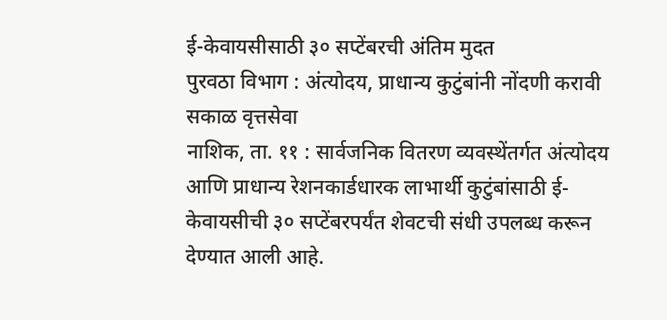ई-केवायसीसाठी ३० सप्टेंबरची अंतिम मुदत
पुरवठा विभाग : अंत्योदय, प्राधान्य कुटुंबांनी नोंदणी करावी
सकाळ वृत्तसेवा
नाशिक, ता. ११ : सार्वजनिक वितरण व्यवस्थेंतर्गत अंत्योदय आणि प्राधान्य रेशनकार्डधारक लाभार्थी कुटुंबांसाठी ई-केवायसीची ३० सप्टेंबरपर्यंत शेवटची संधी उपलब्ध करून देण्यात आली आहे.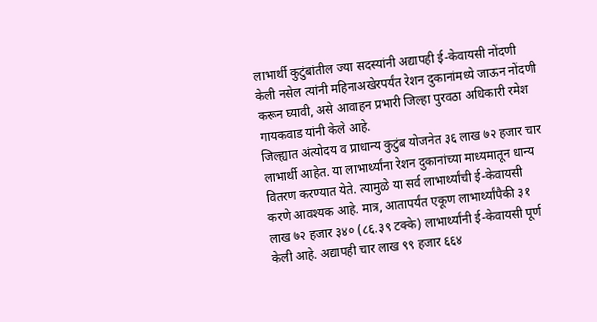लाभार्थी कुटुंबांतील ज्या सदस्यांनी अद्यापही ई-केवायसी नोंदणी केली नसेल त्यांनी महिनाअखेरपर्यंत रेशन दुकानांमध्ये जाऊन नोंदणी करून घ्यावी, असे आवाहन प्रभारी जिल्हा पुरवठा अधिकारी रमेश गायकवाड यांनी केले आहे.
जिल्ह्यात अंत्योदय व प्राधान्य कुटुंब योजनेत ३६ लाख ७२ हजार चार लाभार्थी आहेत. या लाभार्थ्यांना रेशन दुकानांच्या माध्यमातून धान्य वितरण करण्यात येते. त्यामुळे या सर्व लाभार्थ्यांची ई-केवायसी करणे आवश्यक आहे. मात्र, आतापर्यंत एकूण लाभार्थ्यांपैकी ३१ लाख ७२ हजार ३४० (८६.३९ टक्के) लाभार्थ्यांनी ई-केवायसी पूर्ण केली आहे. अद्यापही चार लाख ९९ हजार ६६४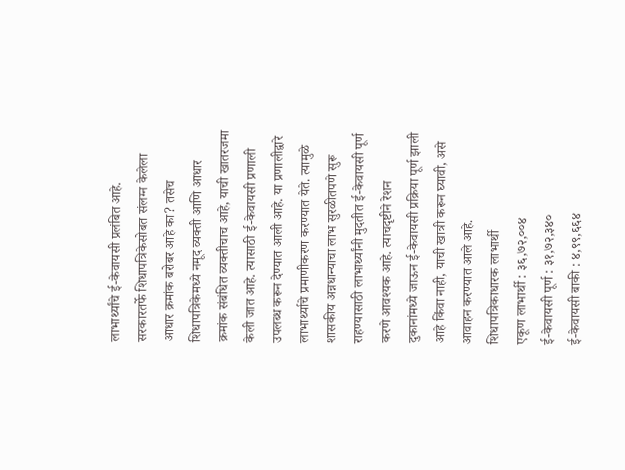लाभार्थ्यांचे ई-केवायसी प्रलंबित आहे.
सरकारतर्फे शिधापत्रिकेसोबत संलग्न केलेला आधार क्रमांक बरोबर आहे का? तसेच शिधापत्रिकेमध्ये नमूद व्यक्ती आणि आधार क्रमांक संबंधित व्यक्तीचाच आहे, याची खातरजमा केली जात आहे. त्यासाठी ई-केवायसी प्रणाली उपलब्ध करून देण्यात आली आहे. या प्रणालीद्वारे लाभार्थ्याचे प्रमाणीकरण करण्यात येते. त्यामुळे शासकीय अन्नधान्याचा लाभ सुरळीतपणे सुरू राहण्यासाठी लाभार्थ्यांनी मुदतीत ई-केवायसी पूर्ण करणे आवश्यक आहे. त्याचदृष्टीने रेशन दुकानांमध्ये जाऊन ई-केवायसी प्रक्रिया पूर्ण झाली आहे किंवा नाही, याची खात्री करून घ्यावी, असे आवाहन करण्यात आले आहे.
शिधापत्रिकाधारक लाभार्थी
एकूण लाभार्थी : ३६,७२,००४
ई-केवायसी पूर्ण : ३१,७२,३४०
ई-केवायसी बाकी : ४,९९,६६४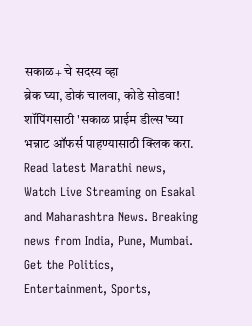सकाळ+ चे सदस्य व्हा
ब्रेक घ्या, डोकं चालवा, कोडे सोडवा!
शॉपिंगसाठी 'सकाळ प्राईम डील्स'च्या भन्नाट ऑफर्स पाहण्यासाठी क्लिक करा.
Read latest Marathi news, Watch Live Streaming on Esakal and Maharashtra News. Breaking news from India, Pune, Mumbai. Get the Politics, Entertainment, Sports,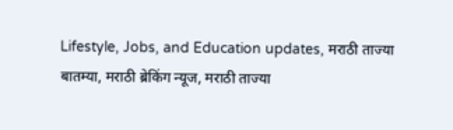Lifestyle, Jobs, and Education updates, मराठी ताज्या बातम्या, मराठी ब्रेकिंग न्यूज, मराठी ताज्या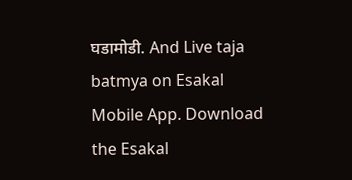घडामोडी. And Live taja batmya on Esakal Mobile App. Download the Esakal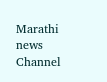Marathi news Channel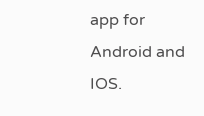app for Android and IOS.